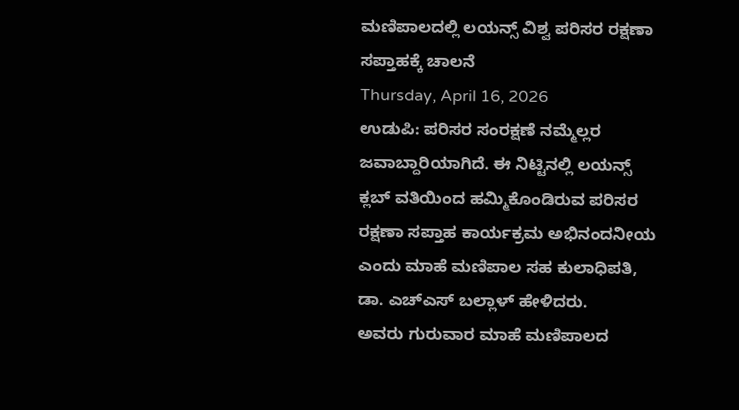ಮಣಿಪಾಲದಲ್ಲಿ ಲಯನ್ಸ್ ವಿಶ್ವ ಪರಿಸರ ರಕ್ಷಣಾ ಸಪ್ತಾಹಕ್ಕೆ ಚಾಲನೆ
Thursday, April 16, 2026
ಉಡುಪಿ: ಪರಿಸರ ಸಂರಕ್ಷಣೆ ನಮ್ಮೆಲ್ಲರ ಜವಾಬ್ದಾರಿಯಾಗಿದೆ. ಈ ನಿಟ್ಟಿನಲ್ಲಿ ಲಯನ್ಸ್ ಕ್ಲಬ್ ವತಿಯಿಂದ ಹಮ್ಮಿಕೊಂಡಿರುವ ಪರಿಸರ ರಕ್ಷಣಾ ಸಪ್ತಾಹ ಕಾರ್ಯಕ್ರಮ ಅಭಿನಂದನೀಯ ಎಂದು ಮಾಹೆ ಮಣಿಪಾಲ ಸಹ ಕುಲಾಧಿಪತಿ, ಡಾ. ಎಚ್ಎಸ್ ಬಲ್ಲಾಳ್ ಹೇಳಿದರು.
ಅವರು ಗುರುವಾರ ಮಾಹೆ ಮಣಿಪಾಲದ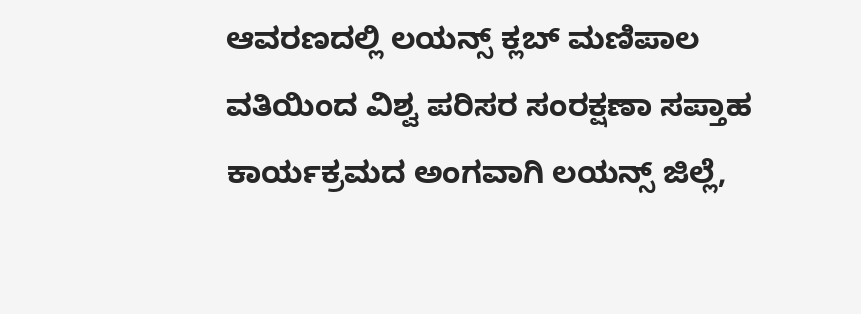ಆವರಣದಲ್ಲಿ ಲಯನ್ಸ್ ಕ್ಲಬ್ ಮಣಿಪಾಲ ವತಿಯಿಂದ ವಿಶ್ವ ಪರಿಸರ ಸಂರಕ್ಷಣಾ ಸಪ್ತಾಹ ಕಾರ್ಯಕ್ರಮದ ಅಂಗವಾಗಿ ಲಯನ್ಸ್ ಜಿಲ್ಲೆ,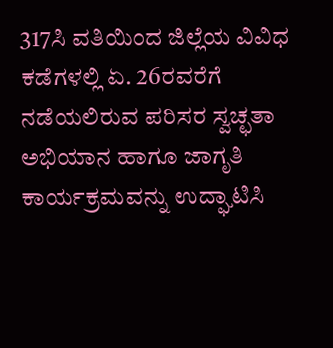317ಸಿ ವತಿಯಿಂದ ಜಿಲ್ಲೆಯ ವಿವಿಧ ಕಡೆಗಳಲ್ಲಿ ಏ. 26ರವರೆಗೆ ನಡೆಯಲಿರುವ ಪರಿಸರ ಸ್ವಚ್ಛತಾ ಅಭಿಯಾನ ಹಾಗೂ ಜಾಗೃತಿ ಕಾರ್ಯಕ್ರಮವನ್ನು ಉದ್ಘಾಟಿಸಿ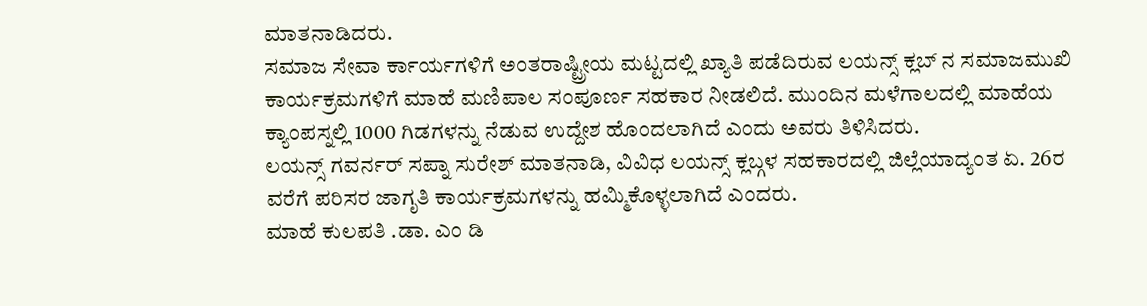ಮಾತನಾಡಿದರು.
ಸಮಾಜ ಸೇವಾ ರ್ಕಾರ್ಯಗಳಿಗೆ ಅಂತರಾಷ್ಟ್ರೀಯ ಮಟ್ಟದಲ್ಲಿ ಖ್ಯಾತಿ ಪಡೆದಿರುವ ಲಯನ್ಸ್ ಕ್ಲಬ್ ನ ಸಮಾಜಮುಖಿ ಕಾರ್ಯಕ್ರಮಗಳಿಗೆ ಮಾಹೆ ಮಣಿಪಾಲ ಸಂಪೂರ್ಣ ಸಹಕಾರ ನೀಡಲಿದೆ. ಮುಂದಿನ ಮಳೆಗಾಲದಲ್ಲಿ ಮಾಹೆಯ ಕ್ಯಾಂಪಸ್ನಲ್ಲಿ 1000 ಗಿಡಗಳನ್ನು ನೆಡುವ ಉದ್ದೇಶ ಹೊಂದಲಾಗಿದೆ ಎಂದು ಅವರು ತಿಳಿಸಿದರು.
ಲಯನ್ಸ್ ಗವರ್ನರ್ ಸಪ್ನಾ ಸುರೇಶ್ ಮಾತನಾಡಿ, ವಿವಿಧ ಲಯನ್ಸ್ ಕ್ಲಬ್ಗಳ ಸಹಕಾರದಲ್ಲಿ ಜಿಲ್ಲೆಯಾದ್ಯಂತ ಏ. 26ರ ವರೆಗೆ ಪರಿಸರ ಜಾಗೃತಿ ಕಾರ್ಯಕ್ರಮಗಳನ್ನು ಹಮ್ಮಿಕೊಳ್ಳಲಾಗಿದೆ ಎಂದರು.
ಮಾಹೆ ಕುಲಪತಿ .ಡಾ. ಎಂ ಡಿ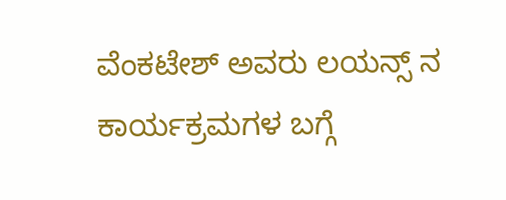ವೆಂಕಟೇಶ್ ಅವರು ಲಯನ್ಸ್ ನ ಕಾರ್ಯಕ್ರಮಗಳ ಬಗ್ಗೆ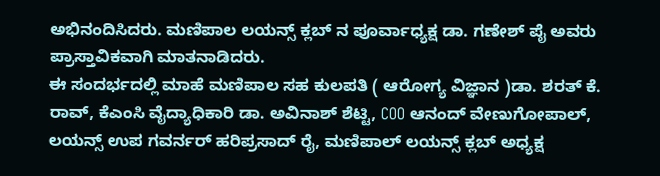ಅಭಿನಂದಿಸಿದರು. ಮಣಿಪಾಲ ಲಯನ್ಸ್ ಕ್ಲಬ್ ನ ಪೂರ್ವಾಧ್ಯಕ್ಷ ಡಾ. ಗಣೇಶ್ ಪೈ ಅವರು ಪ್ರಾಸ್ತಾವಿಕವಾಗಿ ಮಾತನಾಡಿದರು.
ಈ ಸಂದರ್ಭದಲ್ಲಿ ಮಾಹೆ ಮಣಿಪಾಲ ಸಹ ಕುಲಪತಿ ( ಆರೋಗ್ಯ ವಿಜ್ಞಾನ )ಡಾ. ಶರತ್ ಕೆ. ರಾವ್, ಕೆಎಂಸಿ ವೈದ್ಯಾಧಿಕಾರಿ ಡಾ. ಅವಿನಾಶ್ ಶೆಟ್ಟಿ, COO ಆನಂದ್ ವೇಣುಗೋಪಾಲ್, ಲಯನ್ಸ್ ಉಪ ಗವರ್ನರ್ ಹರಿಪ್ರಸಾದ್ ರೈ, ಮಣಿಪಾಲ್ ಲಯನ್ಸ್ ಕ್ಲಬ್ ಅಧ್ಯಕ್ಷ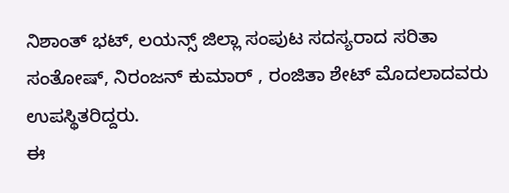ನಿಶಾಂತ್ ಭಟ್, ಲಯನ್ಸ್ ಜಿಲ್ಲಾ ಸಂಪುಟ ಸದಸ್ಯರಾದ ಸರಿತಾ ಸಂತೋಷ್, ನಿರಂಜನ್ ಕುಮಾರ್ , ರಂಜಿತಾ ಶೇಟ್ ಮೊದಲಾದವರು ಉಪಸ್ಥಿತರಿದ್ದರು.
ಈ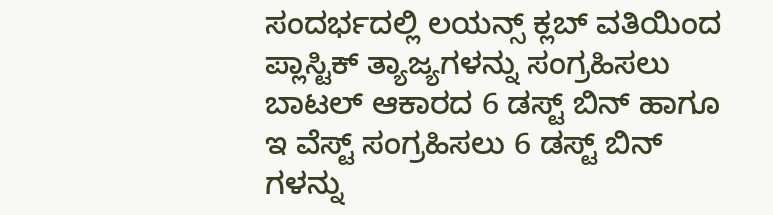ಸಂದರ್ಭದಲ್ಲಿ ಲಯನ್ಸ್ ಕ್ಲಬ್ ವತಿಯಿಂದ ಪ್ಲಾಸ್ಟಿಕ್ ತ್ಯಾಜ್ಯಗಳನ್ನು ಸಂಗ್ರಹಿಸಲು ಬಾಟಲ್ ಆಕಾರದ 6 ಡಸ್ಟ್ ಬಿನ್ ಹಾಗೂ ಇ ವೆಸ್ಟ್ ಸಂಗ್ರಹಿಸಲು 6 ಡಸ್ಟ್ ಬಿನ್ ಗಳನ್ನು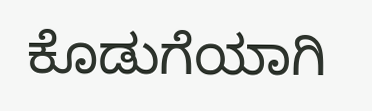ಕೊಡುಗೆಯಾಗಿ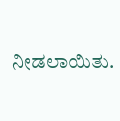ನೀಡಲಾಯಿತು.